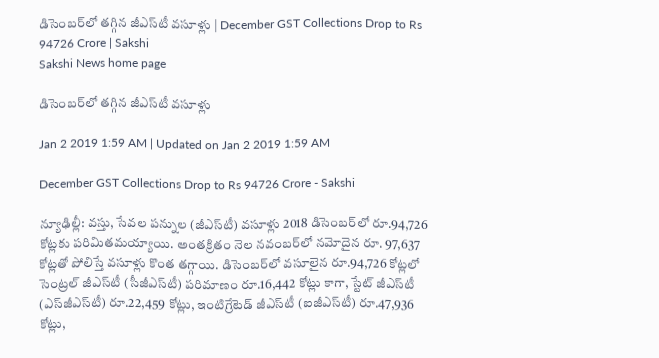డిసెంబర్‌లో తగ్గిన జీఎస్‌టీ వసూళ్లు | December GST Collections Drop to Rs 94726 Crore | Sakshi
Sakshi News home page

డిసెంబర్‌లో తగ్గిన జీఎస్‌టీ వసూళ్లు

Jan 2 2019 1:59 AM | Updated on Jan 2 2019 1:59 AM

December GST Collections Drop to Rs 94726 Crore - Sakshi

న్యూఢిల్లీ: వస్తు, సేవల పన్నుల (జీఎస్‌టీ) వసూళ్లు 2018 డిసెంబర్‌లో రూ.94,726 కోట్లకు పరిమితమయ్యాయి. అంతక్రితం నెల నవంబర్‌లో నమోదైన రూ. 97,637 కోట్లతో పోలిస్తే వసూళ్లు కొంత తగ్గాయి. డిసెంబర్‌లో వసూలైన రూ.94,726 కోట్లలో సెంట్రల్‌ జీఎస్‌టీ (సీజీఎస్‌టీ) పరిమాణం రూ.16,442 కోట్లు కాగా, స్టేట్‌ జీఎస్‌టీ (ఎస్‌జీఎస్‌టీ) రూ.22,459 కోట్లు, ఇంటిగ్రేటెడ్‌ జీఎస్‌టీ (ఐజీఎస్‌టీ) రూ.47,936 కోట్లు,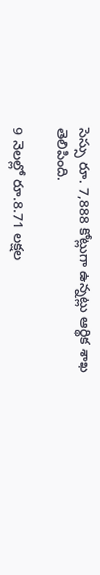సెస్సు రూ. 7,888 కోట్లుగా ఉన్నట్లు ఆర్థిక శాఖ తెలిపింది.

9 నెలల్లో రూ.8.71 లక్షల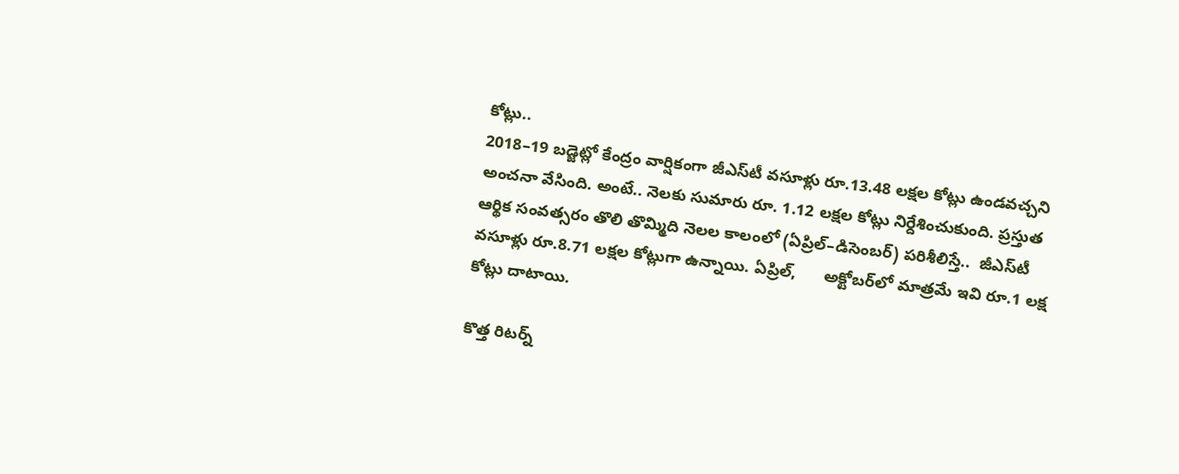కోట్లు..
2018–19 బడ్జెట్లో కేంద్రం వార్షికంగా జీఎస్‌టీ వసూళ్లు రూ.13.48 లక్షల కోట్లు ఉండవచ్చని అంచనా వేసింది. అంటే.. నెలకు సుమారు రూ. 1.12 లక్షల కోట్లు నిర్దేశించుకుంది. ప్రస్తుత ఆర్థిక సంవత్సరం తొలి తొమ్మిది నెలల కాలంలో (ఏప్రిల్‌–డిసెంబర్‌) పరిశీలిస్తే..  జీఎస్‌టీ వసూళ్లు రూ.8.71 లక్షల కోట్లుగా ఉన్నాయి. ఏప్రిల్,      అక్టోబర్‌లో మాత్రమే ఇవి రూ.1 లక్ష కోట్లు దాటాయి.

కొత్త రిటర్న్‌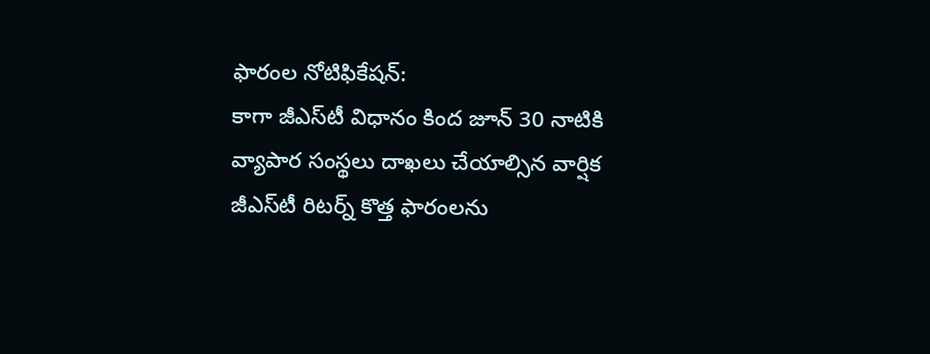ఫారంల నోటిఫికేషన్‌:
కాగా జీఎస్‌టీ విధానం కింద జూన్‌ 30 నాటికి వ్యాపార సంస్థలు దాఖలు చేయాల్సిన వార్షిక జీఎస్‌టీ రిటర్న్‌ కొత్త ఫారంలను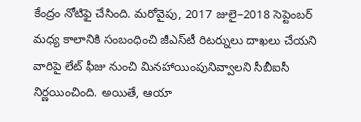కేంద్రం నోటిఫై చేసింది. మరోవైపు, 2017 జులై–2018 సెప్టెంబర్‌ మధ్య కాలానికి సంబంధించి జీఎస్‌టీ రిటర్నులు దాఖలు చేయని వారిపై లేట్‌ ఫీజు నుంచి మినహాయింపునివ్వాలని సీబీఐసీ నిర్ణయించింది. అయితే, ఆయా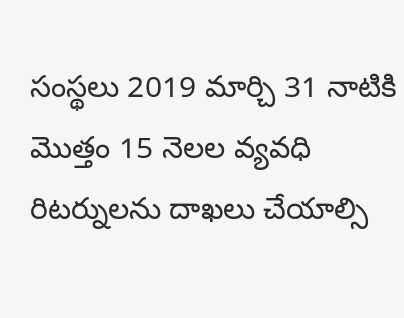సంస్థలు 2019 మార్చి 31 నాటికి మొత్తం 15 నెలల వ్యవధి రిటర్నులను దాఖలు చేయాల్సి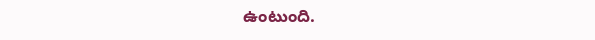ఉంటుంది.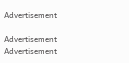Advertisement

Advertisement
Advertisement